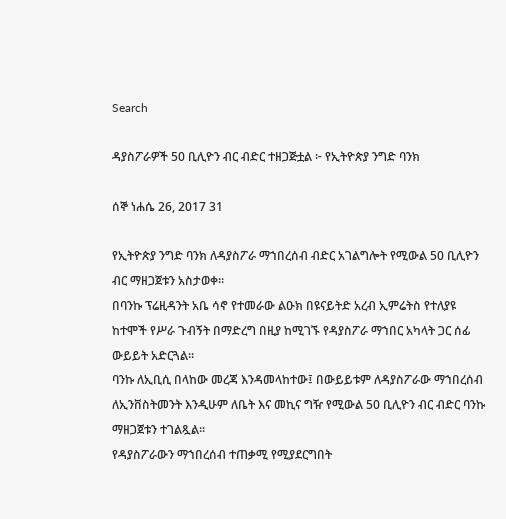Search

ዳያስፖራዎች 50 ቢሊዮን ብር ብድር ተዘጋጅቷል ፦ የኢትዮጵያ ንግድ ባንክ

ሰኞ ነሐሴ 26, 2017 31

የኢትዮጵያ ንግድ ባንክ ለዳያስፖራ ማኀበረሰብ ብድር አገልግሎት የሚውል 50 ቢሊዮን ብር ማዘጋጀቱን አስታወቀ፡፡
በባንኩ ፕሬዚዳንት አቤ ሳኖ የተመራው ልዑክ በዩናይትድ አረብ ኢምሬትስ የተለያዩ ከተሞች የሥራ ጉብኝት በማድረግ በዚያ ከሚገኙ የዳያስፖራ ማኀበር አካላት ጋር ሰፊ ውይይት አድርጓል።
ባንኩ ለኢቢሲ በላከው መረጃ እንዳመላከተው፤ በውይይቱም ለዳያስፖራው ማኀበረሰብ ለኢንቨስትመንት እንዲሁም ለቤት እና መኪና ግዥ የሚውል 50 ቢሊዮን ብር ብድር ባንኩ ማዘጋጀቱን ተገልጿል።
የዳያስፖራውን ማኀበረሰብ ተጠቃሚ የሚያደርግበት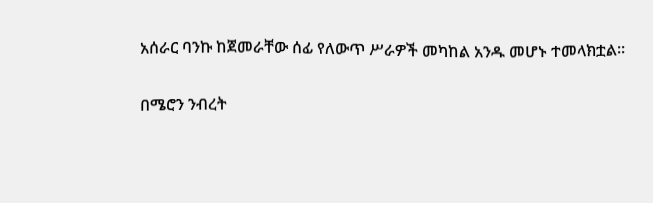አሰራር ባንኩ ከጀመራቸው ሰፊ የለውጥ ሥራዎች መካከል አንዱ መሆኑ ተመላክቷል።

በሜሮን ንብረት